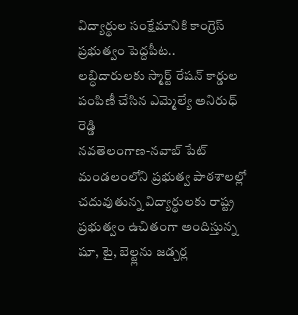విద్యార్థుల సంక్షేమానికి కాంగ్రెస్ ప్రభుత్వం పెద్దపీట..
లబ్ధిదారులకు స్మార్ట్ రేషన్ కార్డుల పంపిణీ చేసిన ఎమ్మెల్యే అనిరుధ్ రెడ్డి
నవతెలంగాణ-నవాబ్ పేట్
మండలంలోని ప్రభుత్వ పాఠశాలల్లో చదువుతున్న విద్యార్థులకు రాష్ట్ర ప్రభుత్వం ఉచితంగా అందిస్తున్న షూ, టై, బెల్ట్లను జడ్చర్ల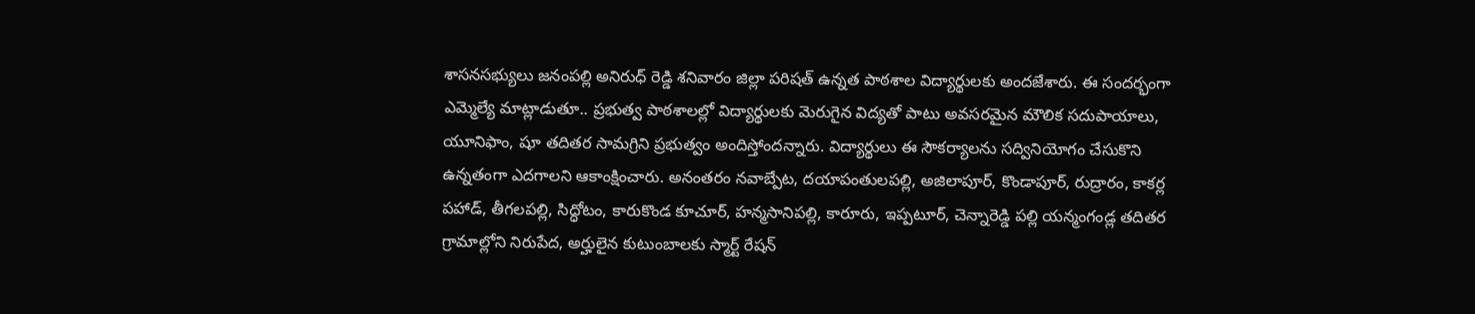శాసనసభ్యులు జనంపల్లి అనిరుధ్ రెడ్డి శనివారం జిల్లా పరిషత్ ఉన్నత పాఠశాల విద్యార్థులకు అందజేశారు. ఈ సందర్భంగా ఎమ్మెల్యే మాట్లాడుతూ.. ప్రభుత్వ పాఠశాలల్లో విద్యార్థులకు మెరుగైన విద్యతో పాటు అవసరమైన మౌలిక సదుపాయాలు, యూనిఫాం, షూ తదితర సామగ్రిని ప్రభుత్వం అందిస్తోందన్నారు. విద్యార్థులు ఈ సౌకర్యాలను సద్వినియోగం చేసుకొని ఉన్నతంగా ఎదగాలని ఆకాంక్షించారు. అనంతరం నవాబ్పేట, దయాపంతులపల్లి, అజిలాపూర్, కొండాపూర్, రుద్రారం, కాకర్ల పహాడ్, తీగలపల్లి, సిద్ధోటం, కారుకొండ కూచూర్, హన్మసానిపల్లి, కారూరు, ఇప్పటూర్, చెన్నారెడ్డి పల్లి యన్మంగండ్ల తదితర గ్రామాల్లోని నిరుపేద, అర్హులైన కుటుంబాలకు స్మార్ట్ రేషన్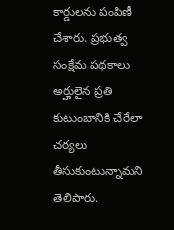కార్డులను పంపిణీ చేశారు. ప్రభుత్వ సంక్షేమ పథకాలు అర్హులైన ప్రతి కుటుంబానికి చేరేలా చర్యలు తీసుకుంటున్నామని తెలిపారు.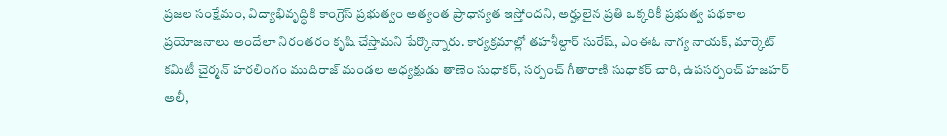ప్రజల సంక్షేమం, విద్యాభివృద్ధికి కాంగ్రెస్ ప్రభుత్వం అత్యంత ప్రాధాన్యత ఇస్తోందని, అర్హులైన ప్రతి ఒక్కరికీ ప్రభుత్వ పథకాల ప్రయోజనాలు అందేలా నిరంతరం కృషి చేస్తామని పేర్కొన్నారు. కార్యక్రమాల్లో తహశీల్దార్ సురేష్, ఎంఈఓ నాగ్య నాయక్, మార్కెట్ కమిటీ చైర్మన్ హరలింగం ముదిరాజ్ మండల అధ్యక్షుడు తాణెం సుధాకర్, సర్పంచ్ గీతారాణి సుధాకర్ చారి, ఉపసర్పంచ్ హజహర్ అలీ,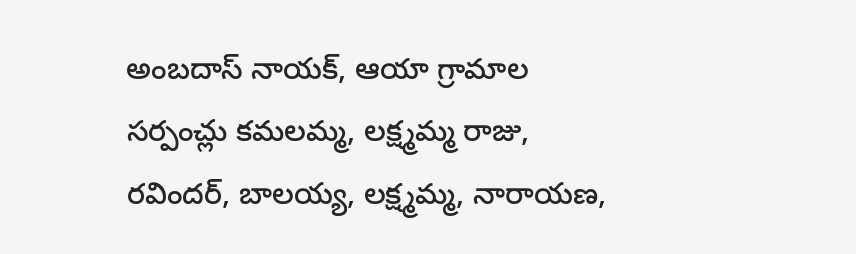అంబదాస్ నాయక్, ఆయా గ్రామాల సర్పంచ్లు కమలమ్మ, లక్ష్మమ్మ రాజు, రవిందర్, బాలయ్య, లక్ష్మమ్మ, నారాయణ,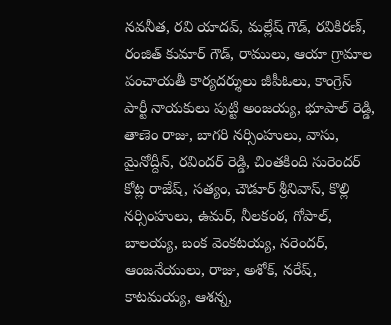నవనీత, రవి యాదవ్, మల్లేష్ గౌడ్, రవికిరణ్, రంజిత్ కుమార్ గౌడ్, రాములు, ఆయా గ్రామాల పంచాయతీ కార్యదర్శులు జీపీఓలు, కాంగ్రెస్ పార్టీ నాయకులు పుట్టి అంజయ్య, భూపాల్ రెడ్డి, తాణెం రాజు, బాగరి నర్సింహులు, వాసు, మైనోద్దీన్, రవిందర్ రెడ్డి, చింతకింది సురెందర్ కోట్ల రాజేష్, సత్యం, చౌడూర్ శ్రీనివాస్, కొల్లి నర్సింహులు, ఉమర్, నీలకంఠ, గోపాల్, బాలయ్య, బంక వెంకటయ్య, నరెందర్, ఆంజనేయులు, రాజు, అశోక్, నరేష్, కాటమయ్య, ఆశన్న,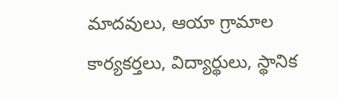మాదవులు, ఆయా గ్రామాల కార్యకర్తలు, విద్యార్థులు, స్థానిక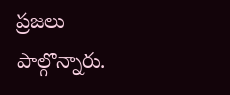ప్రజలు పాల్గొన్నారు.